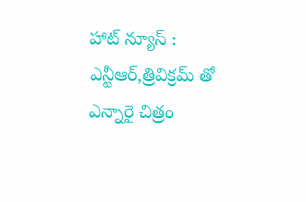హాట్ న్యూస్ : ఎన్టీఆర్,త్రివిక్రమ్ తో ఎన్నారై చిత్రం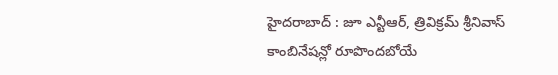హైదరాబాద్ : జూ ఎన్టీఆర్, త్రివిక్రమ్ శ్రీనివాస్ కాంబినేషన్లో రూపొందబోయే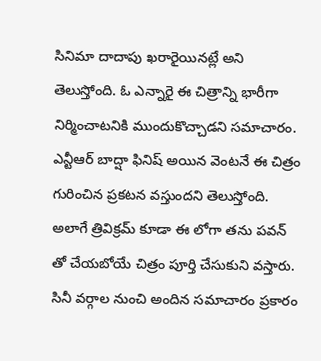సినిమా దాదాపు ఖరారైయినట్లే అని తెలుస్తోంది. ఓ ఎన్నారై ఈ చిత్రాన్ని భారీగా నిర్మించాటనికి ముందుకొచ్చాడని సమాచారం. ఎన్టీఆర్ బాద్షా ఫినిష్ అయిన వెంటనే ఈ చిత్రం గురించిన ప్రకటన వస్తుందని తెలుస్తోంది. అలాగే త్రివిక్రమ్ కూడా ఈ లోగా తను పవన్ తో చేయబోయే చిత్రం పూర్తి చేసుకుని వస్తారు. సినీ వర్గాల నుంచి అందిన సమాచారం ప్రకారం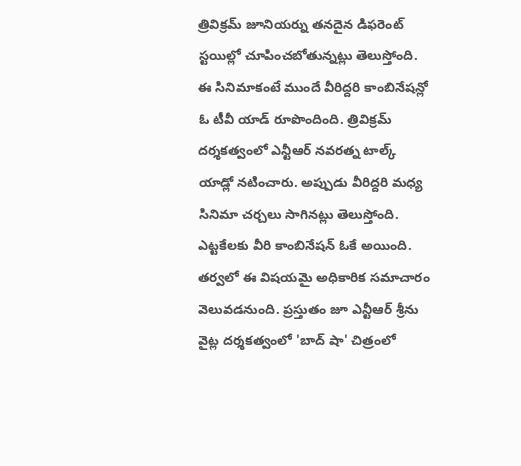త్రివిక్రమ్ జూనియర్ను తనదైన డిఫరెంట్ స్టయిల్లో చూపించబోతున్నట్లు తెలుస్తోంది.
ఈ సినిమాకంటే ముందే వీరిద్దరి కాంబినేషన్లో ఓ టీవీ యాడ్ రూపొందింది. త్రివిక్రమ్ దర్శకత్వంలో ఎన్టీఆర్ నవరత్న టాల్క్ యాడ్లో నటించారు. అప్పుడు వీరిద్దరి మధ్య సినిమా చర్చలు సాగినట్లు తెలుస్తోంది. ఎట్టకేలకు వీరి కాంబినేషన్ ఓకే అయింది. తర్వలో ఈ విషయమై అధికారిక సమాచారం వెలువడనుంది. ప్రస్తుతం జూ ఎన్టీఆర్ శ్రీను వైట్ల దర్శకత్వంలో 'బాద్ షా' చిత్రంలో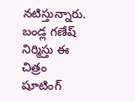నటిస్తున్నారు. బండ్ల గణేష్ నిర్మిస్తు ఈ చిత్రం షూటింగ్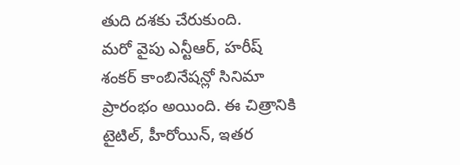తుది దశకు చేరుకుంది.
మరో వైపు ఎన్టీఆర్, హరీష్ శంకర్ కాంబినేషన్లో సినిమా ప్రారంభం అయింది. ఈ చిత్రానికి టైటిల్, హీరోయిన్, ఇతర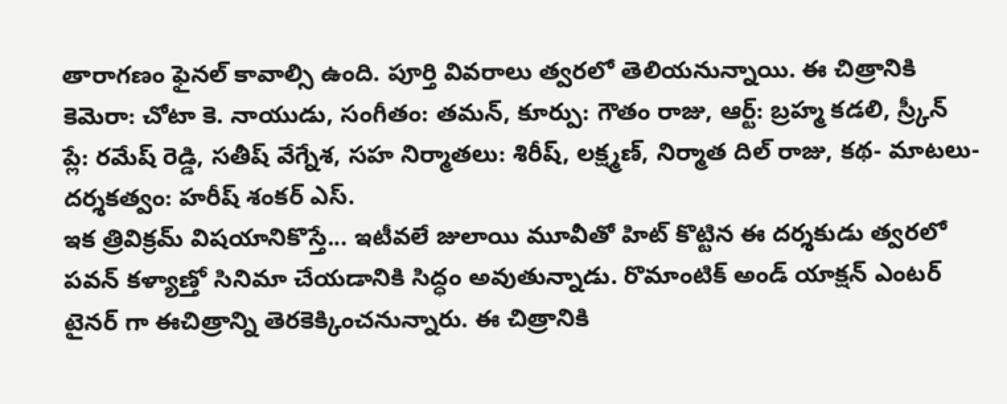తారాగణం ఫైనల్ కావాల్సి ఉంది. పూర్తి వివరాలు త్వరలో తెలియనున్నాయి. ఈ చిత్రానికి కెమెరా: చోటా కె. నాయుడు, సంగీతం: తమన్, కూర్పు: గౌతం రాజు, ఆర్ట్: బ్రహ్మ కడలి, స్ర్కీన్ ప్లే: రమేష్ రెడ్డి, సతీష్ వేగ్నేశ, సహ నిర్మాతలు: శిరీష్, లక్ష్మణ్, నిర్మాత దిల్ రాజు, కథ- మాటలు-దర్శకత్వం: హరీష్ శంకర్ ఎస్.
ఇక త్రివిక్రమ్ విషయానికొస్తే... ఇటీవలే జులాయి మూవీతో హిట్ కొట్టిన ఈ దర్శకుడు త్వరలో పవన్ కళ్యాణ్తో సినిమా చేయడానికి సిద్ధం అవుతున్నాడు. రొమాంటిక్ అండ్ యాక్షన్ ఎంటర్ టైనర్ గా ఈచిత్రాన్ని తెరకెక్కించనున్నారు. ఈ చిత్రానికి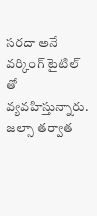సరదా అనే వర్కింగ్ టైటిల్ తో వ్యవహిస్తున్నారు. జల్సా తర్వాత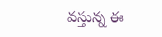వస్తున్న ఈ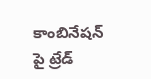కాంబినేషన్ పై ట్రేడ్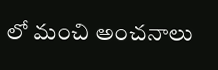లో మంచి అంచనాలు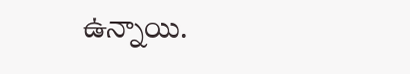ఉన్నాయి.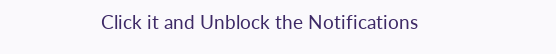Click it and Unblock the Notifications